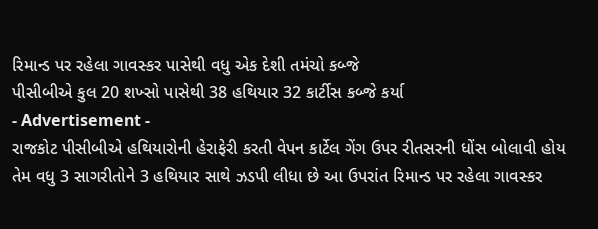રિમાન્ડ પર રહેલા ગાવસ્કર પાસેથી વધુ એક દેશી તમંચો કબ્જે
પીસીબીએ કુલ 20 શખ્સો પાસેથી 38 હથિયાર 32 કાર્ટીસ કબ્જે કર્યા
- Advertisement -
રાજકોટ પીસીબીએ હથિયારોની હેરાફેરી કરતી વેપન કાર્ટેલ ગેંગ ઉપર રીતસરની ધોંસ બોલાવી હોય તેમ વધુ 3 સાગરીતોને 3 હથિયાર સાથે ઝડપી લીધા છે આ ઉપરાંત રિમાન્ડ પર રહેલા ગાવસ્કર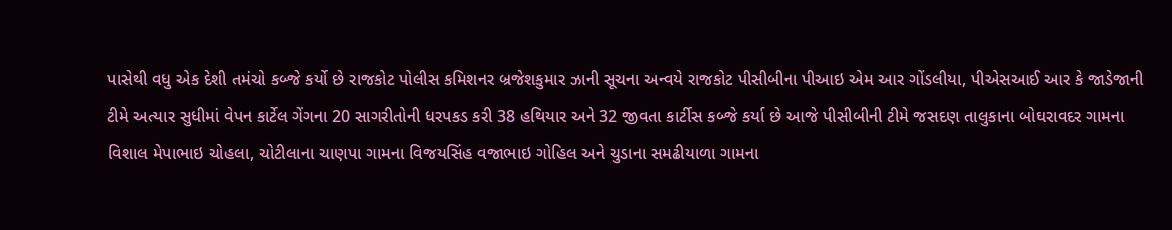પાસેથી વધુ એક દેશી તમંચો કબ્જે કર્યો છે રાજકોટ પોલીસ કમિશનર બ્રજેશકુમાર ઝાની સૂચના અન્વયે રાજકોટ પીસીબીના પીઆઇ એમ આર ગોંડલીયા, પીએસઆઈ આર કે જાડેજાની ટીમે અત્યાર સુધીમાં વેપન કાર્ટેલ ગેંગના 20 સાગરીતોની ધરપકડ કરી 38 હથિયાર અને 32 જીવતા કાર્ટીસ કબ્જે કર્યા છે આજે પીસીબીની ટીમે જસદણ તાલુકાના બોઘરાવદર ગામના વિશાલ મેપાભાઇ ચોહલા, ચોટીલાના ચાણપા ગામના વિજયસિંહ વજાભાઇ ગોહિલ અને ચુડાના સમઢીયાળા ગામના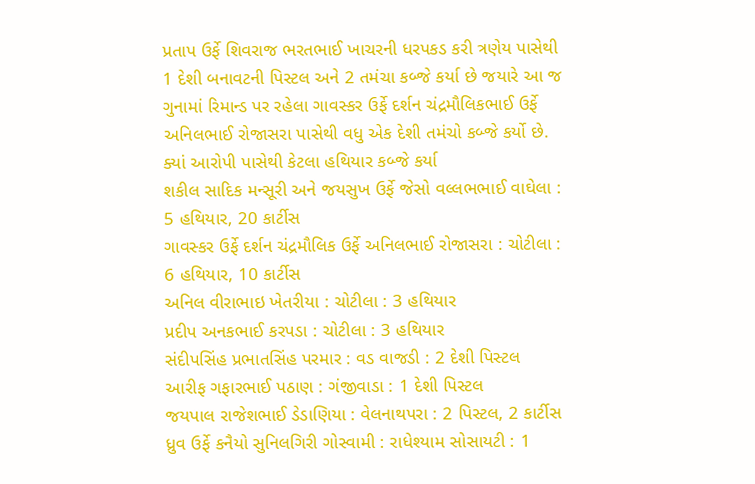પ્રતાપ ઉર્ફે શિવરાજ ભરતભાઈ ખાચરની ધરપકડ કરી ત્રણેય પાસેથી 1 દેશી બનાવટની પિસ્ટલ અને 2 તમંચા કબ્જે કર્યા છે જયારે આ જ ગુનામાં રિમાન્ડ પર રહેલા ગાવસ્કર ઉર્ફે દર્શન ચંદ્રમૌલિકભાઈ ઉર્ફે અનિલભાઈ રોજાસરા પાસેથી વધુ એક દેશી તમંચો કબ્જે કર્યો છે.
ક્યાં આરોપી પાસેથી કેટલા હથિયાર કબ્જે કર્યા
શકીલ સાદિક મન્સૂરી અને જયસુખ ઉર્ફે જેસો વલ્લભભાઈ વાઘેલા : 5 હથિયાર, 20 કાર્ટીસ
ગાવસ્કર ઉર્ફે દર્શન ચંદ્રમૌલિક ઉર્ફે અનિલભાઈ રોજાસરા : ચોટીલા : 6 હથિયાર, 10 કાર્ટીસ
અનિલ વીરાભાઇ ખેતરીયા : ચોટીલા : 3 હથિયાર
પ્રદીપ અનકભાઈ કરપડા : ચોટીલા : 3 હથિયાર
સંદીપસિંહ પ્રભાતસિંહ પરમાર : વડ વાજડી : 2 દેશી પિસ્ટલ
આરીફ ગફારભાઈ પઠાણ : ગંજીવાડા : 1 દેશી પિસ્ટલ
જયપાલ રાજેશભાઈ ડેડાણિયા : વેલનાથપરા : 2 પિસ્ટલ, 2 કાર્ટીસ
ધ્રુવ ઉર્ફે કનૈયો સુનિલગિરી ગોસ્વામી : રાધેશ્યામ સોસાયટી : 1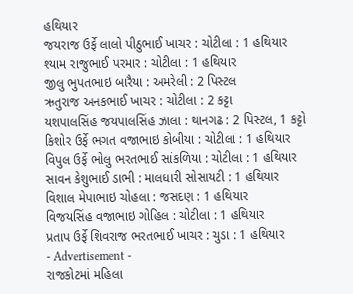હથિયાર
જયરાજ ઉર્ફે લાલો પીઠુભાઈ ખાચર : ચોટીલા : 1 હથિયાર
શ્યામ રાજુભાઈ પરમાર : ચોટીલા : 1 હથિયાર
જીલુ ભુપતભાઇ બારૈયા : અમરેલી : 2 પિસ્ટલ
ઋતુરાજ અનકભાઈ ખાચર : ચોટીલા : 2 કટ્ટા
યશપાલસિંહ જયપાલસિંહ ઝાલા : થાનગઢ : 2 પિસ્ટલ, 1 કટ્ટો
કિશોર ઉર્ફે ભગત વજાભાઇ કોબીયા : ચોટીલા : 1 હથિયાર
વિપુલ ઉર્ફે ભોલુ ભરતભાઈ સાંકળિયા : ચોટીલા : 1 હથિયાર
સાવન કેશુભાઈ ડાભી : માલધારી સોસાયટી : 1 હથિયાર
વિશાલ મેપાભાઇ ચોહલા : જસદણ : 1 હથિયાર
વિજયસિંહ વજાભાઇ ગોહિલ : ચોટીલા : 1 હથિયાર
પ્રતાપ ઉર્ફે શિવરાજ ભરતભાઈ ખાચર : ચુડા : 1 હથિયાર
- Advertisement -
રાજકોટમાં મહિલા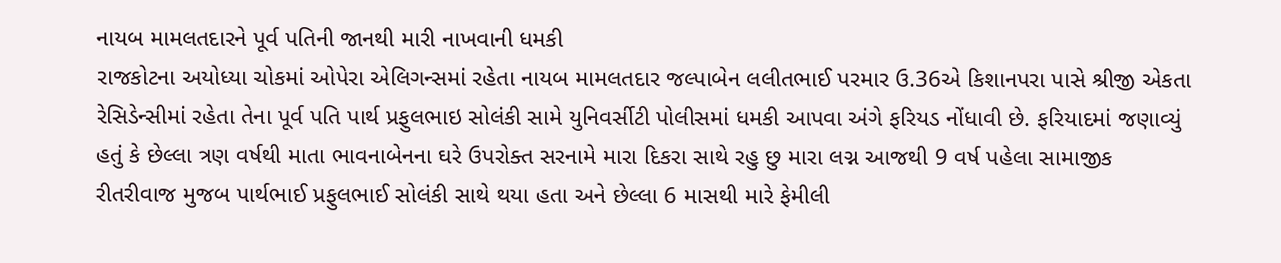નાયબ મામલતદારને પૂર્વ પતિની જાનથી મારી નાખવાની ધમકી
રાજકોટના અયોધ્યા ચોકમાં ઓપેરા એલિગન્સમાં રહેતા નાયબ મામલતદાર જલ્પાબેન લલીતભાઈ પરમાર ઉ.36એ કિશાનપરા પાસે શ્રીજી એકતા રેસિડેન્સીમાં રહેતા તેના પૂર્વ પતિ પાર્થ પ્રફુલભાઇ સોલંકી સામે યુનિવર્સીટી પોલીસમાં ધમકી આપવા અંગે ફરિયડ નોંધાવી છે. ફરિયાદમાં જણાવ્યું હતું કે છેલ્લા ત્રણ વર્ષથી માતા ભાવનાબેનના ઘરે ઉપરોક્ત સરનામે મારા દિકરા સાથે રહુ છુ મારા લગ્ન આજથી 9 વર્ષ પહેલા સામાજીક રીતરીવાજ મુજબ પાર્થભાઈ પ્રફુલભાઈ સોલંકી સાથે થયા હતા અને છેલ્લા 6 માસથી મારે ફેમીલી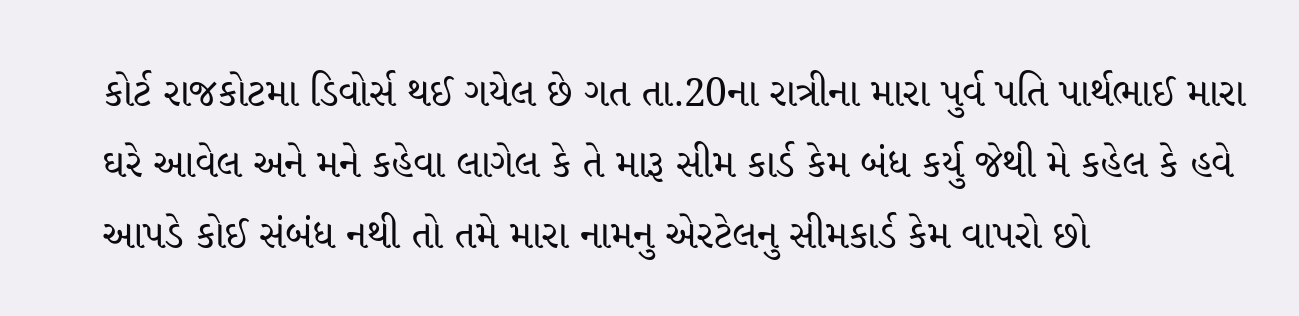કોર્ટ રાજકોટમા ડિવોર્સ થઈ ગયેલ છે ગત તા.20ના રાત્રીના મારા પુર્વ પતિ પાર્થભાઈ મારા ઘરે આવેલ અને મને કહેવા લાગેલ કે તે મારૂ સીમ કાર્ડ કેમ બંધ કર્યુ જેથી મે કહેલ કે હવે આપડે કોઈ સંબંધ નથી તો તમે મારા નામનુ એરટેલનુ સીમકાર્ડ કેમ વાપરો છો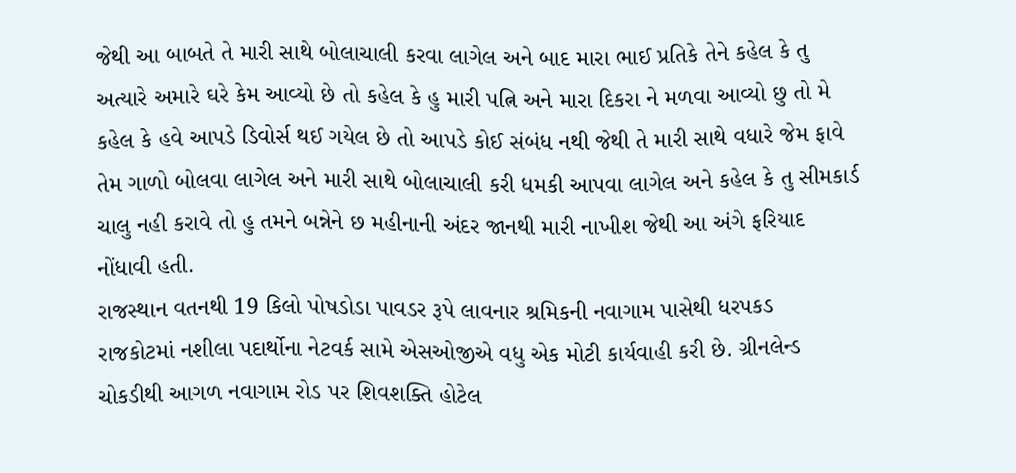જેથી આ બાબતે તે મારી સાથે બોલાચાલી કરવા લાગેલ અને બાદ મારા ભાઈ પ્રતિકે તેને કહેલ કે તુ અત્યારે અમારે ઘરે કેમ આવ્યો છે તો કહેલ કે હુ મારી પત્નિ અને મારા દિકરા ને મળવા આવ્યો છુ તો મે કહેલ કે હવે આપડે ડિવોર્સ થઈ ગયેલ છે તો આપડે કોઈ સંબંધ નથી જેથી તે મારી સાથે વધારે જેમ ફાવે તેમ ગાળો બોલવા લાગેલ અને મારી સાથે બોલાચાલી કરી ધમકી આપવા લાગેલ અને કહેલ કે તુ સીમકાર્ડ ચાલુ નહી કરાવે તો હુ તમને બન્નેને છ મહીનાની અંદર જાનથી મારી નાખીશ જેથી આ અંગે ફરિયાદ નોંધાવી હતી.
રાજસ્થાન વતનથી 19 કિલો પોષડોડા પાવડર રૂપે લાવનાર શ્રમિકની નવાગામ પાસેથી ધરપકડ
રાજકોટમાં નશીલા પદાર્થોના નેટવર્ક સામે એસઓજીએ વધુ એક મોટી કાર્યવાહી કરી છે. ગ્રીનલેન્ડ ચોકડીથી આગળ નવાગામ રોડ પર શિવશક્તિ હોટેલ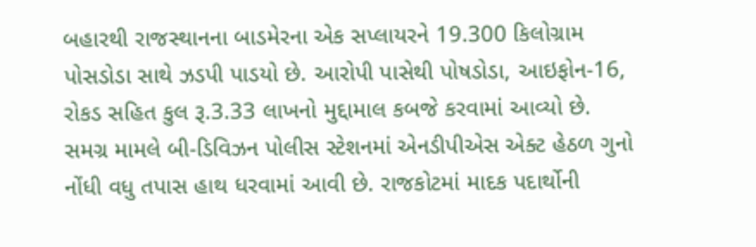બહારથી રાજસ્થાનના બાડમેરના એક સપ્લાયરને 19.300 કિલોગ્રામ પોસડોડા સાથે ઝડપી પાડયો છે. આરોપી પાસેથી પોષડોડા, આઇફોન-16, રોકડ સહિત કુલ રૂ.3.33 લાખનો મુદ્દામાલ કબજે કરવામાં આવ્યો છે. સમગ્ર મામલે બી-ડિવિઝન પોલીસ સ્ટેશનમાં એનડીપીએસ એક્ટ હેઠળ ગુનો નોંધી વધુ તપાસ હાથ ધરવામાં આવી છે. રાજકોટમાં માદક પદાર્થોની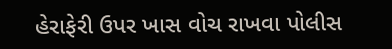હેરાફેરી ઉપર ખાસ વોચ રાખવા પોલીસ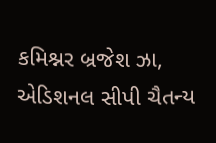કમિશ્નર બ્રજેશ ઝા, એડિશનલ સીપી ચૈતન્ય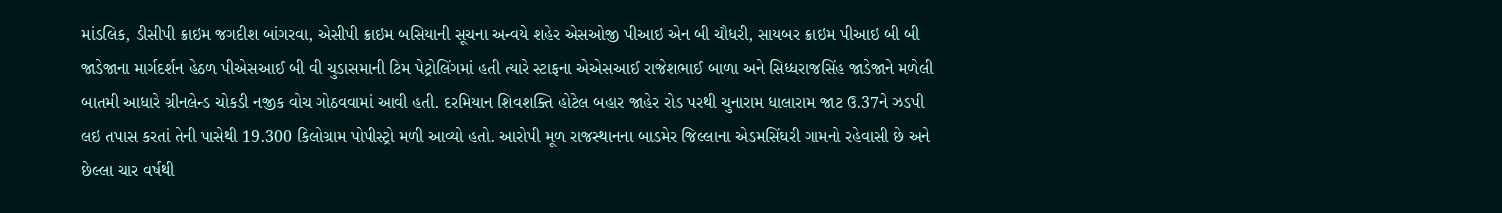માંડલિક, ડીસીપી ક્રાઇમ જગદીશ બાંગરવા, એસીપી ક્રાઇમ બસિયાની સૂચના અન્વયે શહેર એસઓજી પીઆઇ એન બી ચૌધરી, સાયબર ક્રાઇમ પીઆઇ બી બી જાડેજાના માર્ગદર્શન હેઠળ પીએસઆઈ બી વી ચુડાસમાની ટિમ પેટ્રોલિંગમાં હતી ત્યારે સ્ટાફના એએસઆઈ રાજેશભાઈ બાળા અને સિધ્ધરાજસિંહ જાડેજાને મળેલી બાતમી આધારે ગ્રીનલેન્ડ ચોકડી નજીક વોચ ગોઠવવામાં આવી હતી. દરમિયાન શિવશક્તિ હોટેલ બહાર જાહેર રોડ પરથી ચુનારામ ધાલારામ જાટ ઉ.37ને ઝડપી લઇ તપાસ કરતાં તેની પાસેથી 19.300 કિલોગ્રામ પોપીસ્ટ્રો મળી આવ્યો હતો. આરોપી મૂળ રાજસ્થાનના બાડમેર જિલ્લાના એડમસિંઘરી ગામનો રહેવાસી છે અને છેલ્લા ચાર વર્ષથી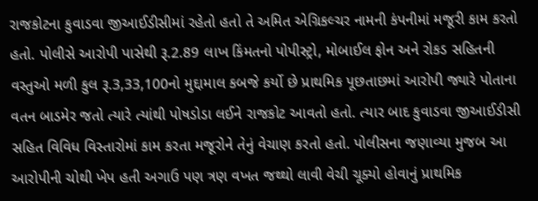રાજકોટના કુવાડવા જીઆઈડીસીમાં રહેતો હતો તે અમિત એગ્રિકલ્ચર નામની કંપનીમાં મજૂરી કામ કરતો હતો. પોલીસે આરોપી પાસેથી રૂ.2.89 લાખ કિંમતનો પોપીસ્ટ્રો, મોબાઈલ ફોન અને રોકડ સહિતની વસ્તુઓ મળી કુલ રૂ.3,33,100નો મુદ્દામાલ કબજે કર્યો છે પ્રાથમિક પૂછતાછમાં આરોપી જ્યારે પોતાના વતન બાડમેર જતો ત્યારે ત્યાંથી પોષડોડા લઈને રાજકોટ આવતો હતો. ત્યાર બાદ કુવાડવા જીઆઈડીસી સહિત વિવિધ વિસ્તારોમાં કામ કરતા મજૂરોને તેનું વેચાણ કરતો હતો. પોલીસના જણાવ્યા મુજબ આ આરોપીની ચોથી ખેપ હતી અગાઉ પણ ત્રણ વખત જથ્થો લાવી વેચી ચૂક્યો હોવાનું પ્રાથમિક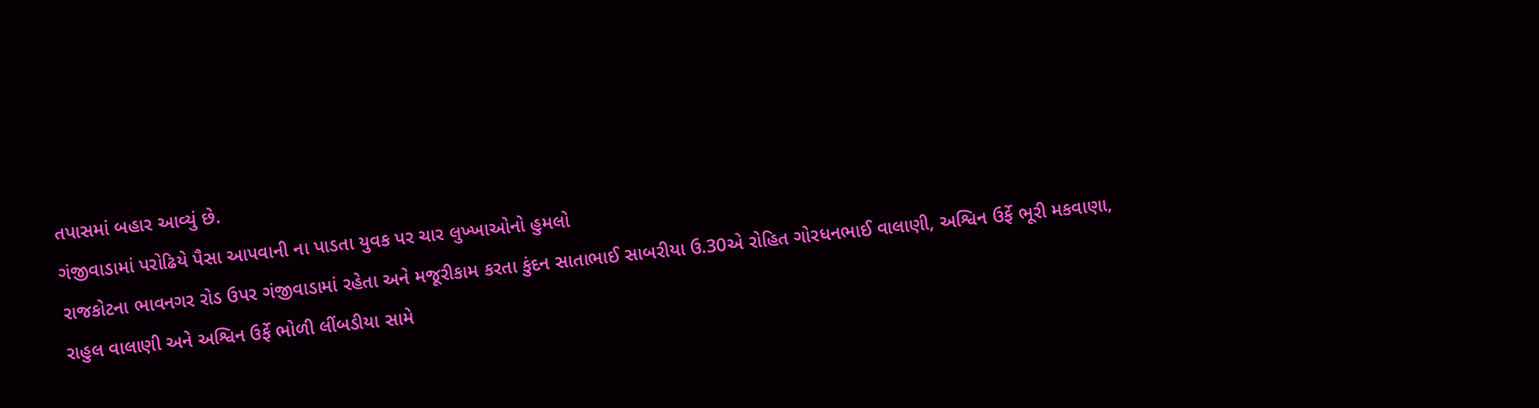તપાસમાં બહાર આવ્યું છે.
ગંજીવાડામાં પરોઢિયે પૈસા આપવાની ના પાડતા યુવક પર ચાર લુખ્ખાઓનો હુમલો
રાજકોટના ભાવનગર રોડ ઉપર ગંજીવાડામાં રહેતા અને મજૂરીકામ કરતા કુંદન સાતાભાઈ સાબરીયા ઉ.30એ રોહિત ગોરધનભાઈ વાલાણી, અશ્વિન ઉર્ફે ભૂરી મકવાણા, રાહુલ વાલાણી અને અશ્વિન ઉર્ફે ભોળી લીંબડીયા સામે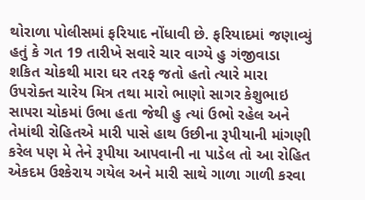થોરાળા પોલીસમાં ફરિયાદ નોંધાવી છે. ફરિયાદમાં જણાવ્યું હતું કે ગત 19 તારીખે સવારે ચાર વાગ્યે હુ ગંજીવાડા શકિત ચોકથી મારા ઘર તરફ જતો હતો ત્યારે મારા ઉપરોક્ત ચારેય મિત્ર તથા મારો ભાણો સાગર કેશુભાઇ સાપરા ચોકમાં ઉભા હતા જેથી હુ ત્યાં ઉભો રહેલ અને તેમાંથી રોહિતએ મારી પાસે હાથ ઉછીના રૂપીયાની માંગણી કરેલ પણ મે તેને રૂપીયા આપવાની ના પાડેલ તો આ રોહિત એકદમ ઉશ્કેરાય ગયેલ અને મારી સાથે ગાળા ગાળી કરવા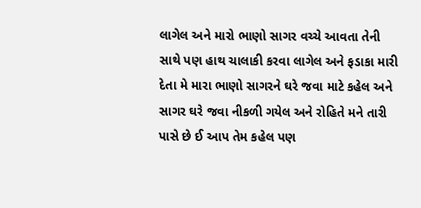લાગેલ અને મારો ભાણો સાગર વચ્ચે આવતા તેની સાથે પણ હાથ ચાલાકી કરવા લાગેલ અને ફડાકા મારી દેતા મે મારા ભાણો સાગરને ઘરે જવા માટે કહેલ અને સાગર ઘરે જવા નીકળી ગયેલ અને રોહિતે મને તારી પાસે છે ઈ આપ તેમ કહેલ પણ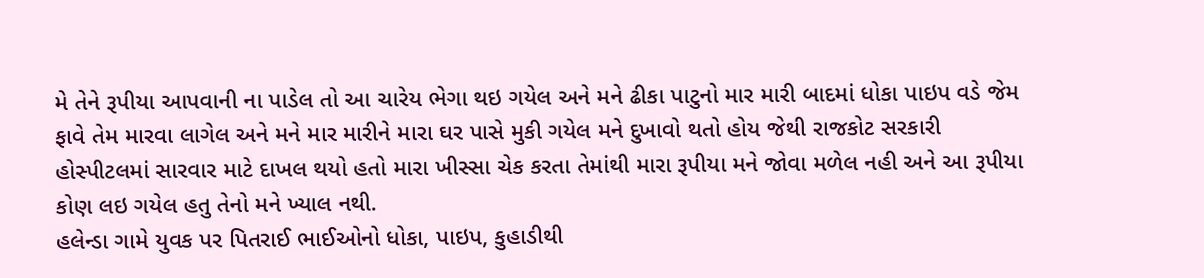મે તેને રૂપીયા આપવાની ના પાડેલ તો આ ચારેય ભેગા થઇ ગયેલ અને મને ઢીકા પાટુનો માર મારી બાદમાં ધોકા પાઇપ વડે જેમ ફાવે તેમ મારવા લાગેલ અને મને માર મારીને મારા ઘર પાસે મુકી ગયેલ મને દુખાવો થતો હોય જેથી રાજકોટ સરકારી હોસ્પીટલમાં સારવાર માટે દાખલ થયો હતો મારા ખીસ્સા ચેક કરતા તેમાંથી મારા રૂપીયા મને જોવા મળેલ નહી અને આ રૂપીયા કોણ લઇ ગયેલ હતુ તેનો મને ખ્યાલ નથી.
હલેન્ડા ગામે યુવક પર પિતરાઈ ભાઈઓનો ધોકા, પાઇપ, કુહાડીથી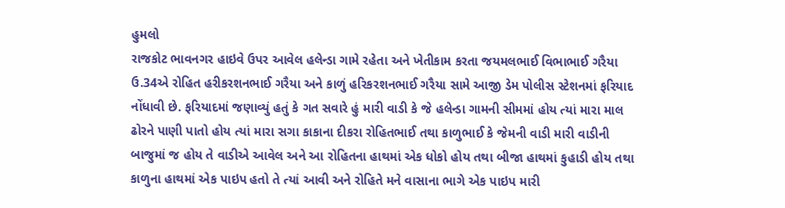હુમલો
રાજકોટ ભાવનગર હાઇવે ઉપર આવેલ હલેન્ડા ગામે રહેતા અને ખેતીકામ કરતા જયમલભાઈ વિભાભાઈ ગરૈયા ઉ.34એ રોહિત હરીકરશનભાઈ ગરૈયા અને કાળું હરિકરશનભાઈ ગરૈયા સામે આજી ડેમ પોલીસ સ્ટેશનમાં ફરિયાદ નોંધાવી છે. ફરિયાદમાં જણાવ્યું હતું કે ગત સવારે હું મારી વાડી કે જે હલેન્ડા ગામની સીમમાં હોય ત્યાં મારા માલ ઢોરને પાણી પાતો હોય ત્યાં મારા સગા કાકાના દીકરા રોહિતભાઈ તથા કાળુભાઈ કે જેમની વાડી મારી વાડીની બાજુમાં જ હોય તે વાડીએ આવેલ અને આ રોહિતના હાથમાં એક ધોકો હોય તથા બીજા હાથમાં કુહાડી હોય તથા કાળુના હાથમાં એક પાઇપ હતો તે ત્યાં આવી અને રોહિતે મને વાસાના ભાગે એક પાઇપ મારી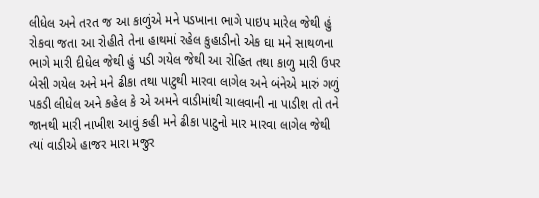લીધેલ અને તરત જ આ કાળુંએ મને પડખાના ભાગે પાઇપ મારેલ જેથી હું રોકવા જતા આ રોહીતે તેના હાથમાં રહેલ કુહાડીનો એક ઘા મને સાથળના ભાગે મારી દીધેલ જેથી હું પડી ગયેલ જેથી આ રોહિત તથા કાળુ મારી ઉપર બેસી ગયેલ અને મને ઢીકા તથા પાટુથી મારવા લાગેલ અને બંનેએ મારું ગળું પકડી લીધેલ અને કહેલ કે એ અમને વાડીમાંથી ચાલવાની ના પાડીશ તો તને જાનથી મારી નાખીશ આવું કહી મને ઢીકા પાટુનો માર મારવા લાગેલ જેથી ત્યાં વાડીએ હાજર મારા મજુર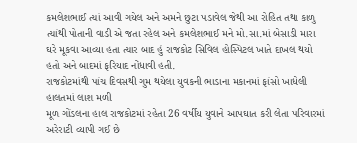કમલેશભાઈ ત્યાં આવી ગયેલ અને અમને છુટા પડાવેલ જેથી આ રોહિત તથા કાળુ ત્યાંથી પોતાની વાડી એ જતા રહેલ અને કમલેશભાઈ મને મો.સા.માં બેસાડી મારા ઘરે મૂકવા આવ્યા હતા ત્યાર બાદ હું રાજકોટ સિવિલ હોસ્પિટલ ખાતે દાખલ થયો હતો અને બાદમાં ફરિયાદ નોંધાવી હતી.
રાજકોટમાંથી પાંચ દિવસથી ગુમ થયેલા યુવકની ભાડાના મકાનમાં ફાંસો ખાધેલી હાલતમાં લાશ મળી
મૂળ ગોંડલના હાલ રાજકોટમાં રહેતા 26 વર્ષીય યુવાને આપઘાત કરી લેતા પરિવારમાં અરેરાટી વ્યાપી ગઈ છે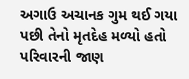અગાઉ અચાનક ગુમ થઈ ગયા પછી તેનો મૃતદેહ મળ્યો હતો પરિવારની જાણ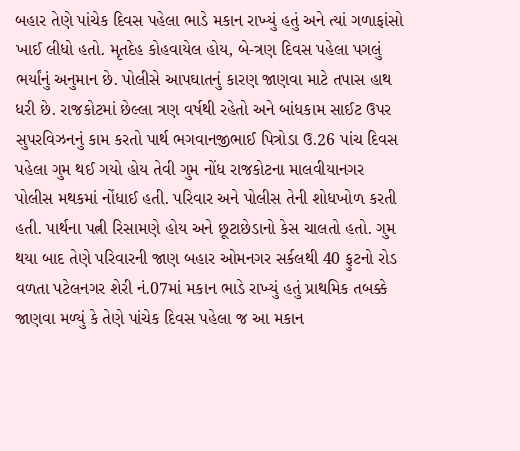બહાર તેણે પાંચેક દિવસ પહેલા ભાડે મકાન રાખ્યું હતું અને ત્યાં ગળાફાંસો ખાઈ લીધો હતો. મૃતદેહ કોહવાયેલ હોય, બે-ત્રણ દિવસ પહેલા પગલું ભર્યાંનું અનુમાન છે. પોલીસે આપઘાતનું કારણ જાણવા માટે તપાસ હાથ ધરી છે. રાજકોટમાં છેલ્લા ત્રણ વર્ષથી રહેતો અને બાંધકામ સાઈટ ઉપર સુપરવિઝનનું કામ કરતો પાર્થ ભગવાનજીભાઈ પિત્રોડા ઉ.26 પાંચ દિવસ પહેલા ગુમ થઈ ગયો હોય તેવી ગુમ નોંધ રાજકોટના માલવીયાનગર પોલીસ મથકમાં નોંધાઈ હતી. પરિવાર અને પોલીસ તેની શોધખોળ કરતી હતી. પાર્થના પત્ની રિસામણે હોય અને છૂટાછેડાનો કેસ ચાલતો હતો. ગુમ થયા બાદ તેણે પરિવારની જાણ બહાર ઓમનગર સર્કલથી 40 ફુટનો રોડ વળતા પટેલનગર શેરી નં.07માં મકાન ભાડે રાખ્યું હતું પ્રાથમિક તબક્કે જાણવા મળ્યું કે તેણે પાંચેક દિવસ પહેલા જ આ મકાન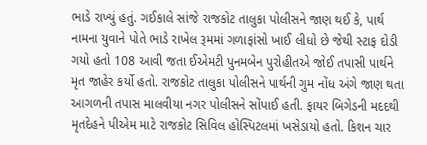ભાડે રાખ્યું હતું. ગઈકાલે સાંજે રાજકોટ તાલુકા પોલીસને જાણ થઈ કે, પાર્થ નામના યુવાને પોતે ભાડે રાખેલ રૂમમાં ગળાફાંસો ખાઈ લીધો છે જેથી સ્ટાફ દોડી ગયો હતો 108 આવી જતા ઈએમટી પુનમબેન પુરોહીતએ જોઈ તપાસી પાર્થને મૃત જાહેર કર્યો હતો. રાજકોટ તાલુકા પોલીસને પાર્થની ગુમ નોંધ અંગે જાણ થતા આગળની તપાસ માલવીયા નગર પોલીસને સોંપાઈ હતી. ફાયર બિગેડની મદદથી મૃતદેહને પીએમ માટે રાજકોટ સિવિલ હોસ્પિટલમાં ખસેડાયો હતો. કિશન ચાર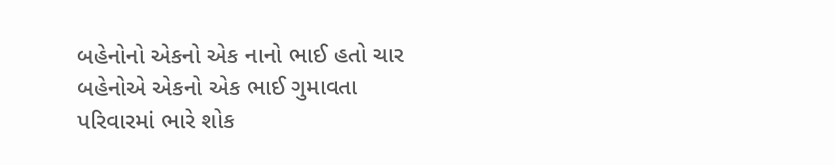બહેનોનો એકનો એક નાનો ભાઈ હતો ચાર બહેનોએ એકનો એક ભાઈ ગુમાવતા પરિવારમાં ભારે શોક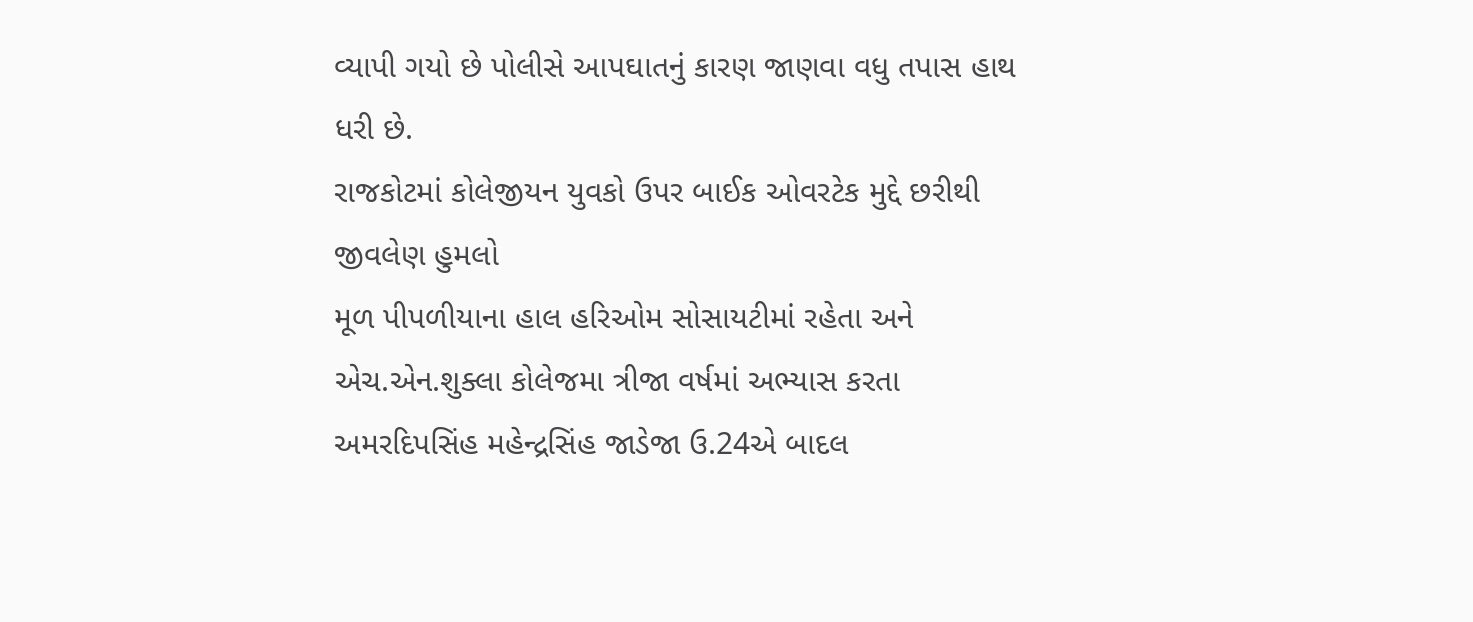વ્યાપી ગયો છે પોલીસે આપઘાતનું કારણ જાણવા વધુ તપાસ હાથ ધરી છે.
રાજકોટમાં કોલેજીયન યુવકો ઉપર બાઈક ઓવરટેક મુદ્દે છરીથી જીવલેણ હુમલો
મૂળ પીપળીયાના હાલ હરિઓમ સોસાયટીમાં રહેતા અને એચ.એન.શુક્લા કોલેજમા ત્રીજા વર્ષમાં અભ્યાસ કરતા અમરદિપસિંહ મહેન્દ્રસિંહ જાડેજા ઉ.24એ બાદલ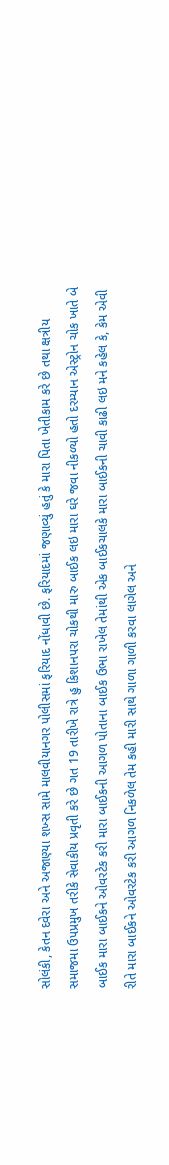સોલંકી, કેતન દવેરા અને અજાણ્યા શખ્સ સામે માલવીયાનગર પોલીસમાં ફરિયાદ નોંધાવી છે. ફરિયાદમાં જણાવ્યું હતું કે મારા પિતા ખેતીકામ કરે છે તથા ક્ષત્રીય સમાજમા ઉપપ્રમુખ તરીકે સેવાકીય પ્રવૃતી કરે છે ગત 19 તારીખે રાત્રે હુ કિશાનપરા ચોકથી મારુ બાઈક લઇ મારા ઘરે જવા નીકળ્યો હતો દરમ્યાન એસ્ટ્રોન ચોક ખાતે બે બાઈક મારા બાઈકને ઓવરટેક કરી મારા બાઈકની આગળ પોતાના બાઈક ઉભા રાખેલ તેમાંથી એક બાઈકચાલકે મારા બાઈકની ચાવી કાઢી લઇ મને કહેલ કે, કેમ એવી રીતે મારા બાઈકને ઓવરટેક કરી આગળ નિકળેલ તેમ કહી મારી સાથે ગાળા ગાળી કરવા લાગેલ અને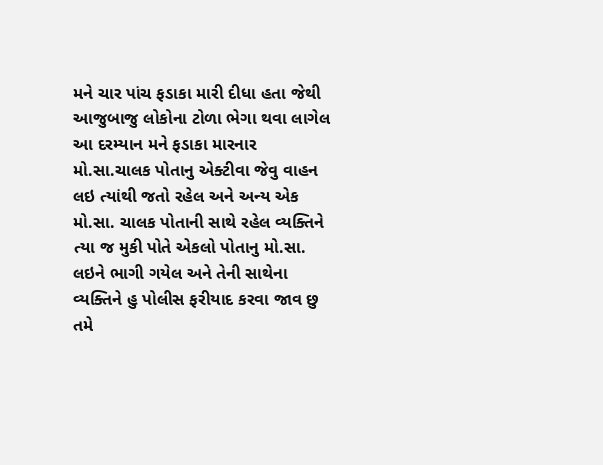મને ચાર પાંચ ફડાકા મારી દીધા હતા જેથી આજુબાજુ લોકોના ટોળા ભેગા થવા લાગેલ આ દરમ્યાન મને ફડાકા મારનાર મો.સા.ચાલક પોતાનુ એક્ટીવા જેવુ વાહન લઇ ત્યાંથી જતો રહેલ અને અન્ય એક મો.સા. ચાલક પોતાની સાથે રહેલ વ્યક્તિને ત્યા જ મુકી પોતે એકલો પોતાનુ મો.સા. લઇને ભાગી ગયેલ અને તેની સાથેના વ્યક્તિને હુ પોલીસ ફરીયાદ કરવા જાવ છુ તમે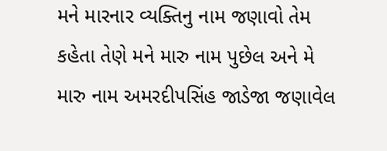મને મારનાર વ્યક્તિનુ નામ જણાવો તેમ કહેતા તેણે મને મારુ નામ પુછેલ અને મે મારુ નામ અમરદીપસિંહ જાડેજા જણાવેલ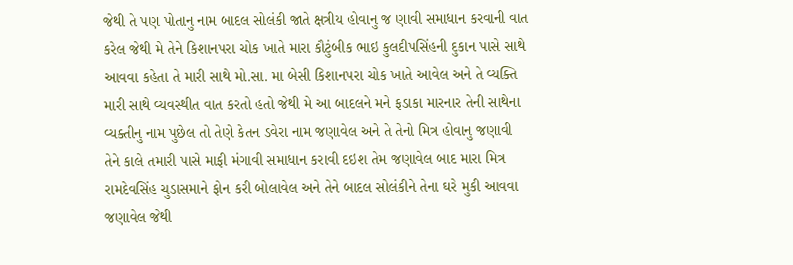જેથી તે પણ પોતાનુ નામ બાદલ સોલંકી જાતે ક્ષત્રીય હોવાનુ જ ણાવી સમાધાન કરવાની વાત કરેલ જેથી મે તેને કિશાનપરા ચોક ખાતે મારા કૌટુંબીક ભાઇ કુલદીપસિંહની દુકાન પાસે સાથે આવવા કહેતા તે મારી સાથે મો.સા. મા બેસી કિશાનપરા ચોક ખાતે આવેલ અને તે વ્યક્તિ મારી સાથે વ્યવસ્થીત વાત કરતો હતો જેથી મે આ બાદલને મને ફડાકા મારનાર તેની સાથેના વ્યક્તીનુ નામ પુછેલ તો તેણે કેતન ડવેરા નામ જણાવેલ અને તે તેનો મિત્ર હોવાનુ જણાવી તેને કાલે તમારી પાસે માફી મંગાવી સમાધાન કરાવી દઇશ તેમ જણાવેલ બાદ મારા મિત્ર રામદેવસિંહ ચુડાસમાને ફોન કરી બોલાવેલ અને તેને બાદલ સોલંકીને તેના ઘરે મુકી આવવા જણાવેલ જેથી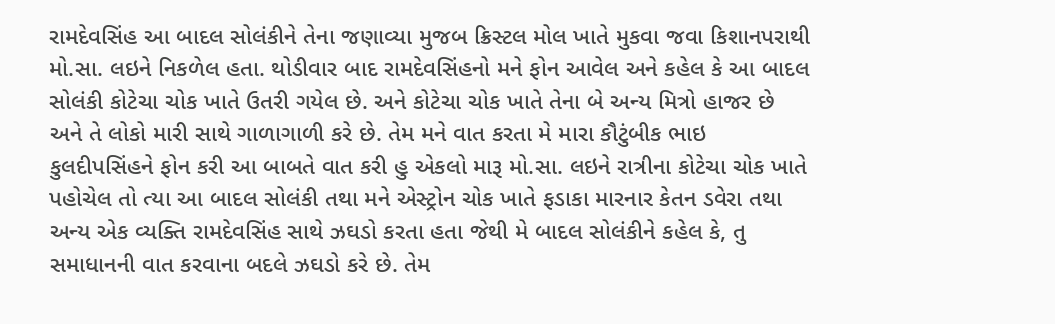રામદેવસિંહ આ બાદલ સોલંકીને તેના જણાવ્યા મુજબ ક્રિસ્ટલ મોલ ખાતે મુકવા જવા કિશાનપરાથી મો.સા. લઇને નિકળેલ હતા. થોડીવાર બાદ રામદેવસિંહનો મને ફોન આવેલ અને કહેલ કે આ બાદલ સોલંકી કોટેચા ચોક ખાતે ઉતરી ગયેલ છે. અને કોટેચા ચોક ખાતે તેના બે અન્ય મિત્રો હાજર છે અને તે લોકો મારી સાથે ગાળાગાળી કરે છે. તેમ મને વાત કરતા મે મારા કૌટુંબીક ભાઇ કુલદીપસિંહને ફોન કરી આ બાબતે વાત કરી હુ એકલો મારૂ મો.સા. લઇને રાત્રીના કોટેચા ચોક ખાતે પહોચેલ તો ત્યા આ બાદલ સોલંકી તથા મને એસ્ટ્રોન ચોક ખાતે ફડાકા મારનાર કેતન ડવેરા તથા અન્ય એક વ્યક્તિ રામદેવસિંહ સાથે ઝઘડો કરતા હતા જેથી મે બાદલ સોલંકીને કહેલ કે, તુ સમાધાનની વાત કરવાના બદલે ઝઘડો કરે છે. તેમ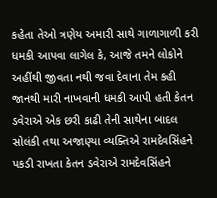કહેતા તેઓ ત્રણેય અમારી સાથે ગાળાગાળી કરી ધમકી આપવા લાગેલ કે, આજે તમને લોકોને અહીંથી જીવતા નથી જવા દેવાના તેમ કહી જાનથી મારી નાખવાની ધમકી આપી હતી કેતન ડવેરાએ એક છરી કાઢી તેની સાથેના બાદલ સોલંકી તથા અજાણ્યા વ્યક્તિએ રામદેવસિંહને પકડી રાખતા કેતન ડવેરાએ રામદેવસિંહને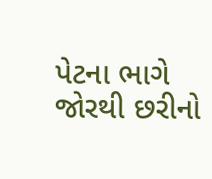પેટના ભાગે જોરથી છરીનો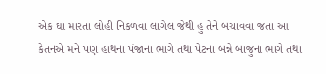એક ઘા મારતા લોહી નિકળવા લાગેલ જેથી હુ તેને બચાવવા જતા આ કેતનએ મને પણ હાથના પંજાના ભાગે તથા પેટના બન્ને બાજુના ભાગે તથા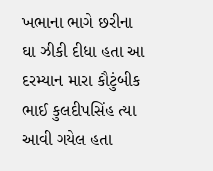ખભાના ભાગે છરીના ઘા ઝીકી દીધા હતા આ દરમ્યાન મારા કૌટુંબીક ભાઈ કુલદીપસિંહ ત્યા આવી ગયેલ હતા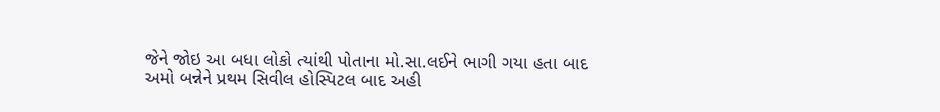જેને જોઇ આ બધા લોકો ત્યાંથી પોતાના મો.સા.લઈને ભાગી ગયા હતા બાદ અમો બન્નેને પ્રથમ સિવીલ હોસ્પિટલ બાદ અહી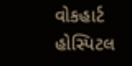વોકહાર્ટ હોસ્પિટલ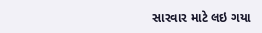સારવાર માટે લઇ ગયા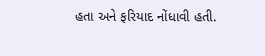હતા અને ફરિયાદ નોંધાવી હતી.